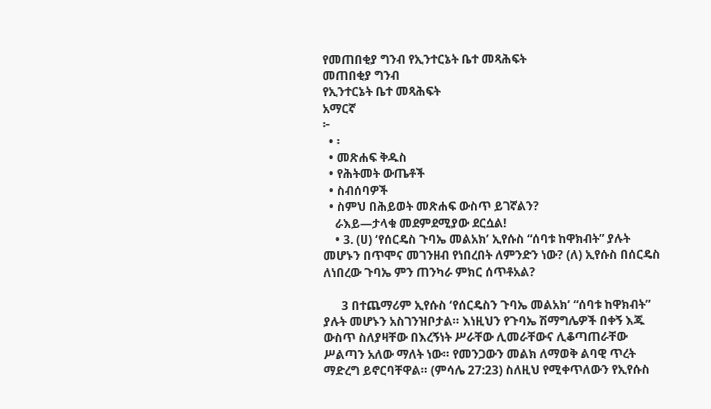የመጠበቂያ ግንብ የኢንተርኔት ቤተ መጻሕፍት
መጠበቂያ ግንብ
የኢንተርኔት ቤተ መጻሕፍት
አማርኛ
፦
  • ፡
  • መጽሐፍ ቅዱስ
  • የሕትመት ውጤቶች
  • ስብሰባዎች
  • ስምህ በሕይወት መጽሐፍ ውስጥ ይገኛልን?
    ራእይ—ታላቁ መደምደሚያው ደርሷል!
    • 3. (ሀ) ‘የሰርዴስ ጉባኤ መልአክ’ ኢየሱስ “ሰባቱ ከዋክብት” ያሉት መሆኑን በጥሞና መገንዘብ የነበረበት ለምንድን ነው? (ለ) ኢየሱስ በሰርዴስ ለነበረው ጉባኤ ምን ጠንካራ ምክር ሰጥቶአል?

      3 በተጨማሪም ኢየሱስ ‘የሰርዴስን ጉባኤ መልአክ’ “ሰባቱ ከዋክብት” ያሉት መሆኑን አስገንዝቦታል። እነዚህን የጉባኤ ሽማግሌዎች በቀኝ እጁ ውስጥ ስለያዛቸው በእረኝነት ሥራቸው ሊመራቸውና ሊቆጣጠራቸው ሥልጣን አለው ማለት ነው። የመንጋውን መልክ ለማወቅ ልባዊ ጥረት ማድረግ ይኖርባቸዋል። (ምሳሌ 27:23) ስለዚህ የሚቀጥለውን የኢየሱስ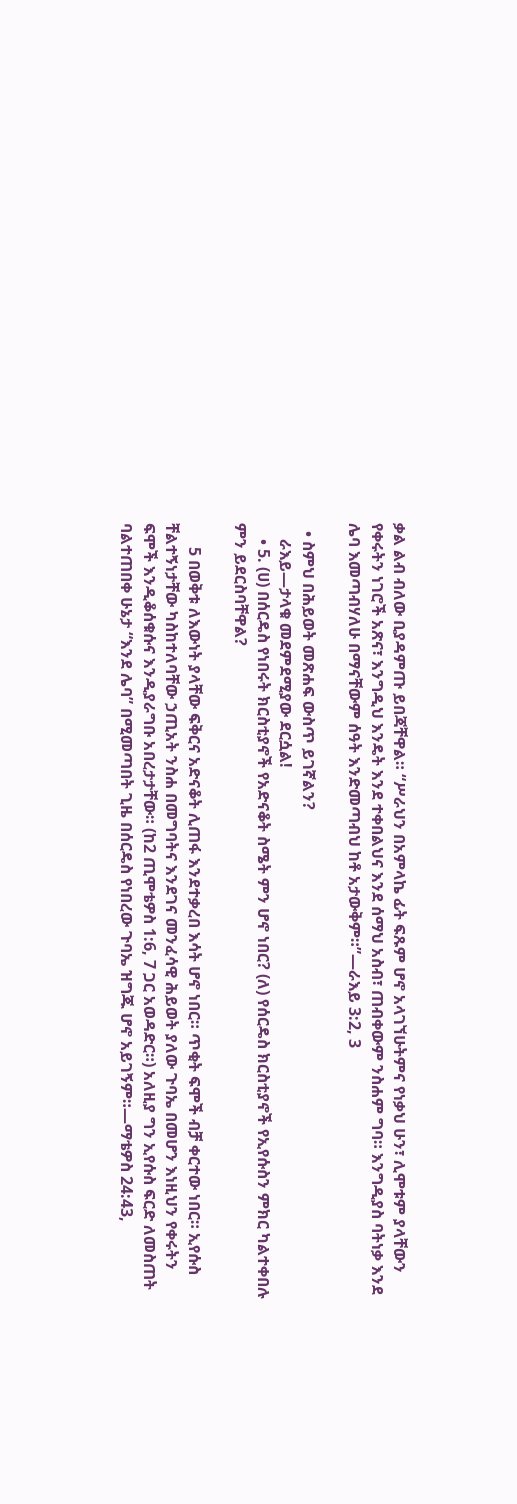ቃል ልብ ብለው ቢያዳምጡ ይበጃቸዋል። “ሥራህን በአምላኬ ፊት ፍጹም ሆኖ አላገኘሁትምና የነቃህ ሁን፣ ሊሞቱም ያላቸውን የቀሩትን ነገሮች አጽና፣ እንግዲህ እንዴት እንደ ተቀበልህና እንደ ሰማህ አስብ፣ ጠብቀውም ንስሐም ግባ። እንግዲያስ ባትነቃ እንደ ሌባ እመጣብሃለሁ በማናቸውም ሰዓት እንድመጣብህ ከቶ አታውቅም።”—ራእይ 3:2, 3

  • ስምህ በሕይወት መጽሐፍ ውስጥ ይገኛልን?
    ራእይ—ታላቁ መደምደሚያው ደርሷል!
    • 5. (ሀ) በሰርዴስ የነበሩት ክርስቲያኖች የአድናቆት ስሜት ምን ሆኖ ነበር? (ለ) የሰርዴስ ክርስቲያኖች የኢየሱስን ምክር ካልተቀበሉ ምን ይደርስባቸዋል?

      5 በወቅቱ ለእውነት ያላቸው ፍቅርና አድናቆት ሊጠፋ እንደተቃረበ እሳት ሆኖ ነበር። ጥቂት ፍሞች ብቻ ቀርተው ነበር። ኢየሱስ ቸልተኝነታቸው ካስከተለባቸው ኃጢአት ንስሐ በመግባትና እንደገና መንፈሳዊ ሕይወት ያለው ጉባኤ በመሆን እነዚህን የቀሩትን ፍሞች እንዲቆሰቁሱና እንዲያራግቡ አበረታታቸው። (ከ2 ጢሞቴዎስ 1:6, 7 ጋር አወዳድር።) አለዚያ ግን ኢየሱስ ፍርድ ለመስጠት ባልተጠበቀ ሁኔታ “እንደ ሌባ” በሚመጣበት ጊዜ በሰርዴስ የነበረው ጉባኤ ዝግጁ ሆኖ አይገኝም።—ማቴዎስ 24:43,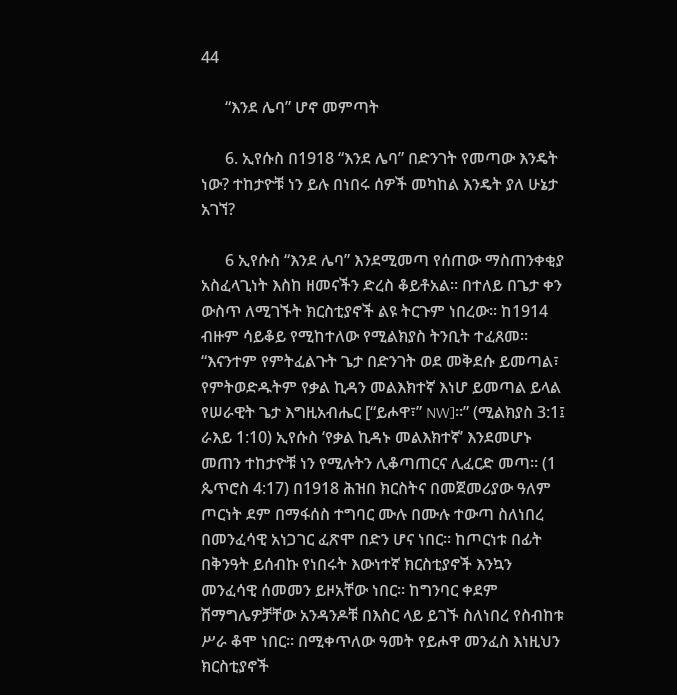44

      “እንደ ሌባ” ሆኖ መምጣት

      6. ኢየሱስ በ1918 “እንደ ሌባ” በድንገት የመጣው እንዴት ነው? ተከታዮቹ ነን ይሉ በነበሩ ሰዎች መካከል እንዴት ያለ ሁኔታ አገኘ?

      6 ኢየሱስ “እንደ ሌባ” እንደሚመጣ የሰጠው ማስጠንቀቂያ አስፈላጊነት እስከ ዘመናችን ድረስ ቆይቶአል። በተለይ በጌታ ቀን ውስጥ ለሚገኙት ክርስቲያኖች ልዩ ትርጉም ነበረው። ከ1914 ብዙም ሳይቆይ የሚከተለው የሚልክያስ ትንቢት ተፈጸመ። “እናንተም የምትፈልጉት ጌታ በድንገት ወደ መቅደሱ ይመጣል፣ የምትወድዱትም የቃል ኪዳን መልእክተኛ እነሆ ይመጣል ይላል የሠራዊት ጌታ እግዚአብሔር [“ይሖዋ፣” NW]።” (ሚልክያስ 3:1፤ ራእይ 1:10) ኢየሱስ ‘የቃል ኪዳኑ መልእክተኛ’ እንደመሆኑ መጠን ተከታዮቹ ነን የሚሉትን ሊቆጣጠርና ሊፈርድ መጣ። (1 ጴጥሮስ 4:17) በ1918 ሕዝበ ክርስትና በመጀመሪያው ዓለም ጦርነት ደም በማፋሰስ ተግባር ሙሉ በሙሉ ተውጣ ስለነበረ በመንፈሳዊ አነጋገር ፈጽሞ በድን ሆና ነበር። ከጦርነቱ በፊት በቅንዓት ይሰብኩ የነበሩት እውነተኛ ክርስቲያኖች እንኳን መንፈሳዊ ሰመመን ይዞአቸው ነበር። ከግንባር ቀደም ሽማግሌዎቻቸው አንዳንዶቹ በእስር ላይ ይገኙ ስለነበረ የስብከቱ ሥራ ቆሞ ነበር። በሚቀጥለው ዓመት የይሖዋ መንፈስ እነዚህን ክርስቲያኖች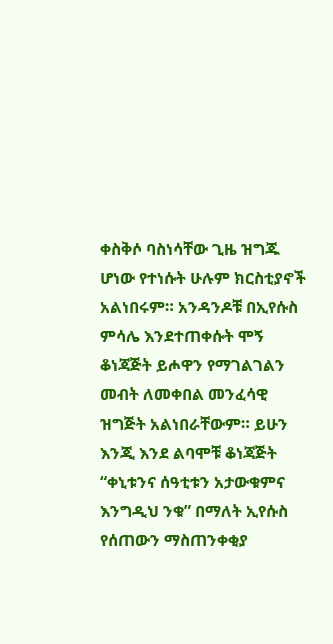ቀስቅሶ ባስነሳቸው ጊዜ ዝግጁ ሆነው የተነሱት ሁሉም ክርስቲያኖች አልነበሩም። አንዳንዶቹ በኢየሱስ ምሳሌ እንደተጠቀሱት ሞኝ ቆነጃጅት ይሖዋን የማገልገልን መብት ለመቀበል መንፈሳዊ ዝግጅት አልነበራቸውም። ይሁን እንጂ እንደ ልባሞቹ ቆነጃጅት “ቀኒቱንና ሰዓቲቱን አታውቁምና እንግዲህ ንቁ” በማለት ኢየሱስ የሰጠውን ማስጠንቀቂያ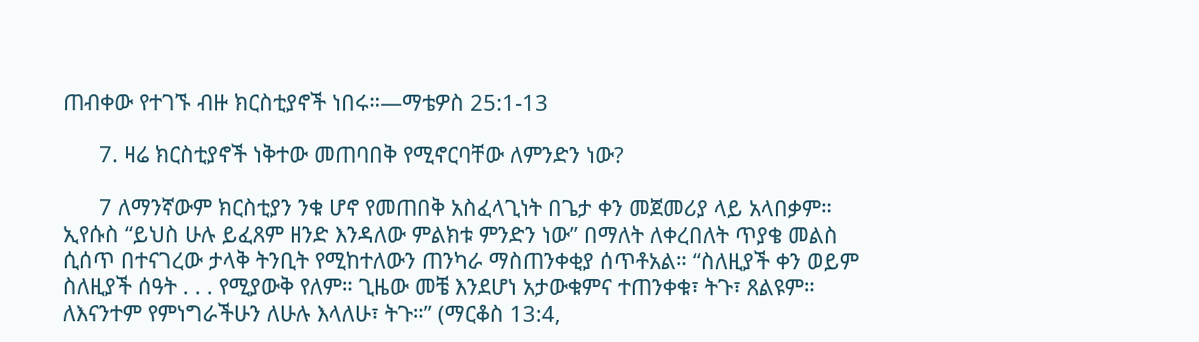ጠብቀው የተገኙ ብዙ ክርስቲያኖች ነበሩ።—ማቴዎስ 25:1-13

      7. ዛሬ ክርስቲያኖች ነቅተው መጠባበቅ የሚኖርባቸው ለምንድን ነው?

      7 ለማንኛውም ክርስቲያን ንቁ ሆኖ የመጠበቅ አስፈላጊነት በጌታ ቀን መጀመሪያ ላይ አላበቃም። ኢየሱስ “ይህስ ሁሉ ይፈጸም ዘንድ እንዳለው ምልክቱ ምንድን ነው” በማለት ለቀረበለት ጥያቄ መልስ ሲሰጥ በተናገረው ታላቅ ትንቢት የሚከተለውን ጠንካራ ማስጠንቀቂያ ሰጥቶአል። “ስለዚያች ቀን ወይም ስለዚያች ሰዓት . . . የሚያውቅ የለም። ጊዜው መቼ እንደሆነ አታውቁምና ተጠንቀቁ፣ ትጉ፣ ጸልዩም። ለእናንተም የምነግራችሁን ለሁሉ እላለሁ፣ ትጉ።” (ማርቆስ 13:4,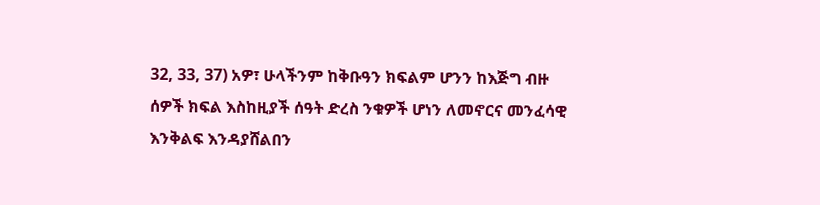32, 33, 37) አዎ፣ ሁላችንም ከቅቡዓን ክፍልም ሆንን ከእጅግ ብዙ ሰዎች ክፍል እስከዚያች ሰዓት ድረስ ንቁዎች ሆነን ለመኖርና መንፈሳዊ እንቅልፍ እንዳያሸልበን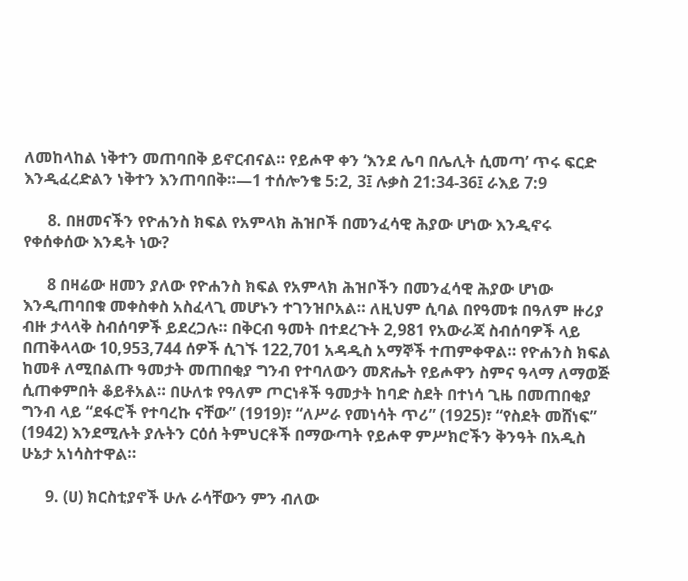ለመከላከል ነቅተን መጠባበቅ ይኖርብናል። የይሖዋ ቀን ‘እንደ ሌባ በሌሊት ሲመጣ’ ጥሩ ፍርድ እንዲፈረድልን ነቅተን እንጠባበቅ።—1 ተሰሎንቄ 5:2, 3፤ ሉቃስ 21:34-36፤ ራእይ 7:9

      8. በዘመናችን የዮሐንስ ክፍል የአምላክ ሕዝቦች በመንፈሳዊ ሕያው ሆነው እንዲኖሩ የቀሰቀሰው እንዴት ነው?

      8 በዛሬው ዘመን ያለው የዮሐንስ ክፍል የአምላክ ሕዝቦችን በመንፈሳዊ ሕያው ሆነው እንዲጠባበቁ መቀስቀስ አስፈላጊ መሆኑን ተገንዝቦአል። ለዚህም ሲባል በየዓመቱ በዓለም ዙሪያ ብዙ ታላላቅ ስብሰባዎች ይደረጋሉ። በቅርብ ዓመት በተደረጉት 2,981 የአውራጃ ስብሰባዎች ላይ በጠቅላላው 10,953,744 ሰዎች ሲገኙ 122,701 አዳዲስ አማኞች ተጠምቀዋል። የዮሐንስ ክፍል ከመቶ ለሚበልጡ ዓመታት መጠበቂያ ግንብ የተባለውን መጽሔት የይሖዋን ስምና ዓላማ ለማወጅ ሲጠቀምበት ቆይቶአል። በሁለቱ የዓለም ጦርነቶች ዓመታት ከባድ ስደት በተነሳ ጊዜ በመጠበቂያ ግንብ ላይ “ደፋሮች የተባረኩ ናቸው” (1919)፣ “ለሥራ የመነሳት ጥሪ” (1925)፣ “የስደት መሸነፍ” (1942) እንደሚሉት ያሉትን ርዕሰ ትምህርቶች በማውጣት የይሖዋ ምሥክሮችን ቅንዓት በአዲስ ሁኔታ አነሳስተዋል።

      9. (ሀ) ክርስቲያኖች ሁሉ ራሳቸውን ምን ብለው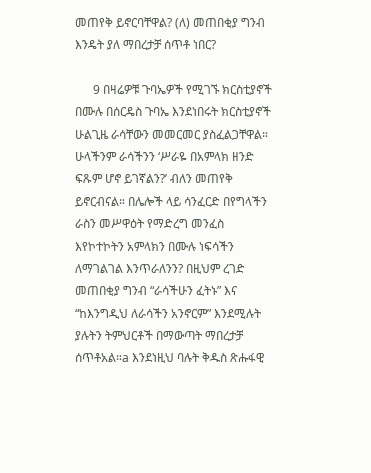መጠየቅ ይኖርባቸዋል? (ለ) መጠበቂያ ግንብ እንዴት ያለ ማበረታቻ ሰጥቶ ነበር?

      9 በዛሬዎቹ ጉባኤዎች የሚገኙ ክርስቲያኖች በሙሉ በሰርዴስ ጉባኤ እንደነበሩት ክርስቲያኖች ሁልጊዜ ራሳቸውን መመርመር ያስፈልጋቸዋል። ሁላችንም ራሳችንን ‘ሥራዬ በአምላክ ዘንድ ፍጹም ሆኖ ይገኛልን?’ ብለን መጠየቅ ይኖርብናል። በሌሎች ላይ ሳንፈርድ በየግላችን ራስን መሥዋዕት የማድረግ መንፈስ እየኮተኮትን አምላክን በሙሉ ነፍሳችን ለማገልገል እንጥራለንን? በዚህም ረገድ መጠበቂያ ግንብ “ራሳችሁን ፈትኑ” እና “ከእንግዲህ ለራሳችን አንኖርም” እንደሚሉት ያሉትን ትምህርቶች በማውጣት ማበረታቻ ሰጥቶአል።a እንደነዚህ ባሉት ቅዱስ ጽሑፋዊ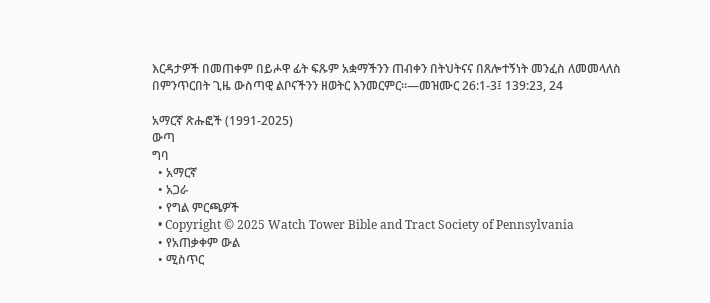እርዳታዎች በመጠቀም በይሖዋ ፊት ፍጹም አቋማችንን ጠብቀን በትህትናና በጸሎተኝነት መንፈስ ለመመላለስ በምንጥርበት ጊዜ ውስጣዊ ልቦናችንን ዘወትር እንመርምር።—መዝሙር 26:1-3፤ 139:23, 24

አማርኛ ጽሑፎች (1991-2025)
ውጣ
ግባ
  • አማርኛ
  • አጋራ
  • የግል ምርጫዎች
  • Copyright © 2025 Watch Tower Bible and Tract Society of Pennsylvania
  • የአጠቃቀም ውል
  • ሚስጥር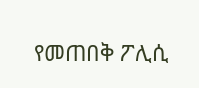የመጠበቅ ፖሊሲ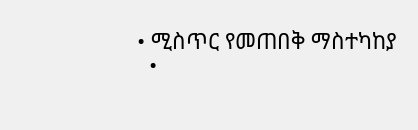• ሚስጥር የመጠበቅ ማስተካከያ
  •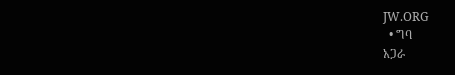JW.ORG
  • ግባ
አጋራ